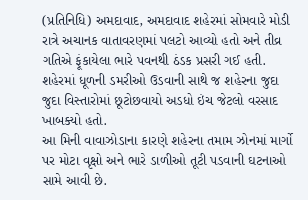(પ્રતિનિધિ) અમદાવાદ, અમદાવાદ શહેરમાં સોમવારે મોડી રાત્રે અચાનક વાતાવરણમાં પલટો આવ્યો હતો અને તીવ્ર ગતિએ ફૂંકાયેલા ભારે પવનથી ઠંડક પ્રસરી ગઈ હતી. શહેરમાં ધૂળની ડમરીઓ ઉડવાની સાથે જ શહેરના જુદા જુદા વિસ્તારોમાં છૂટોછવાયો અડધો ઇંચ જેટલો વરસાદ ખાબક્યો હતો.
આ મિની વાવાઝોડાના કારણે શહેરના તમામ ઝોનમાં માર્ગો પર મોટા વૃક્ષો અને ભારે ડાળીઓ તૂટી પડવાની ઘટનાઓ સામે આવી છે.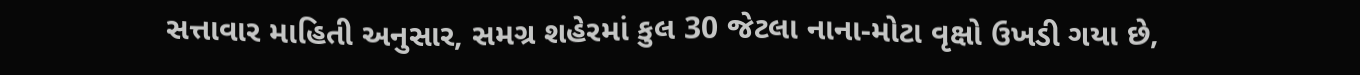સત્તાવાર માહિતી અનુસાર, સમગ્ર શહેરમાં કુલ 30 જેટલા નાના-મોટા વૃક્ષો ઉખડી ગયા છે,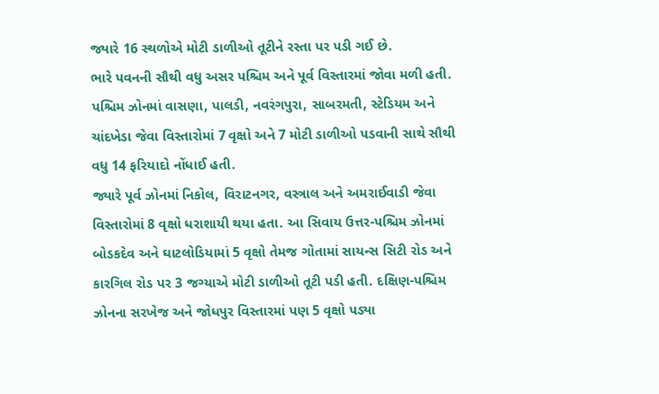જ્યારે 16 સ્થળોએ મોટી ડાળીઓ તૂટીને રસ્તા પર પડી ગઈ છે.
ભારે પવનની સૌથી વધુ અસર પશ્ચિમ અને પૂર્વ વિસ્તારમાં જોવા મળી હતી. પશ્ચિમ ઝોનમાં વાસણા, પાલડી, નવરંગપુરા, સાબરમતી, સ્ટેડિયમ અને ચાંદખેડા જેવા વિસ્તારોમાં 7 વૃક્ષો અને 7 મોટી ડાળીઓ પડવાની સાથે સૌથી વધુ 14 ફરિયાદો નોંધાઈ હતી.
જ્યારે પૂર્વ ઝોનમાં નિકોલ, વિરાટનગર, વસ્ત્રાલ અને અમરાઈવાડી જેવા વિસ્તારોમાં 8 વૃક્ષો ધરાશાયી થયા હતા. આ સિવાય ઉત્તર-પશ્ચિમ ઝોનમાં બોડકદેવ અને ઘાટલોડિયામાં 5 વૃક્ષો તેમજ ગોતામાં સાયન્સ સિટી રોડ અને કારગિલ રોડ પર 3 જગ્યાએ મોટી ડાળીઓ તૂટી પડી હતી. દક્ષિણ-પશ્ચિમ ઝોનના સરખેજ અને જોધપુર વિસ્તારમાં પણ 5 વૃક્ષો પડ્યા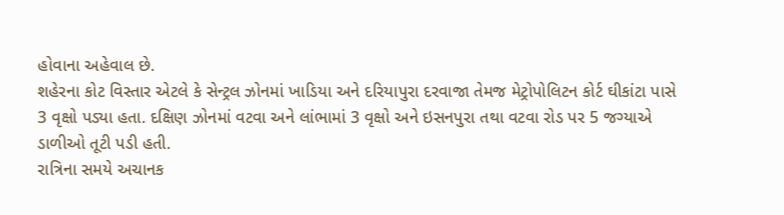હોવાના અહેવાલ છે.
શહેરના કોટ વિસ્તાર એટલે કે સેન્ટ્રલ ઝોનમાં ખાડિયા અને દરિયાપુરા દરવાજા તેમજ મેટ્રોપોલિટન કોર્ટ ઘીકાંટા પાસે 3 વૃક્ષો પડ્યા હતા. દક્ષિણ ઝોનમાં વટવા અને લાંભામાં 3 વૃક્ષો અને ઇસનપુરા તથા વટવા રોડ પર 5 જગ્યાએ ડાળીઓ તૂટી પડી હતી.
રાત્રિના સમયે અચાનક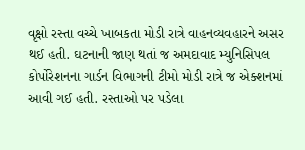વૃક્ષો રસ્તા વચ્ચે ખાબકતા મોડી રાત્રે વાહનવ્યવહારને અસર થઈ હતી. ઘટનાની જાણ થતાં જ અમદાવાદ મ્યુનિસિપલ કોર્પોરેશનના ગાર્ડન વિભાગની ટીમો મોડી રાત્રે જ એક્શનમાં આવી ગઈ હતી. રસ્તાઓ પર પડેલા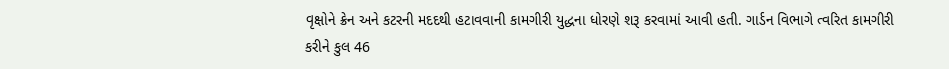વૃક્ષોને ક્રેન અને કટરની મદદથી હટાવવાની કામગીરી યુદ્ધના ધોરણે શરૂ કરવામાં આવી હતી. ગાર્ડન વિભાગે ત્વરિત કામગીરી કરીને કુલ 46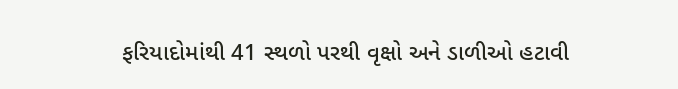ફરિયાદોમાંથી 41 સ્થળો પરથી વૃક્ષો અને ડાળીઓ હટાવી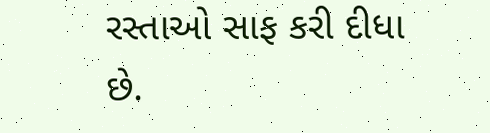રસ્તાઓ સાફ કરી દીધા છે.